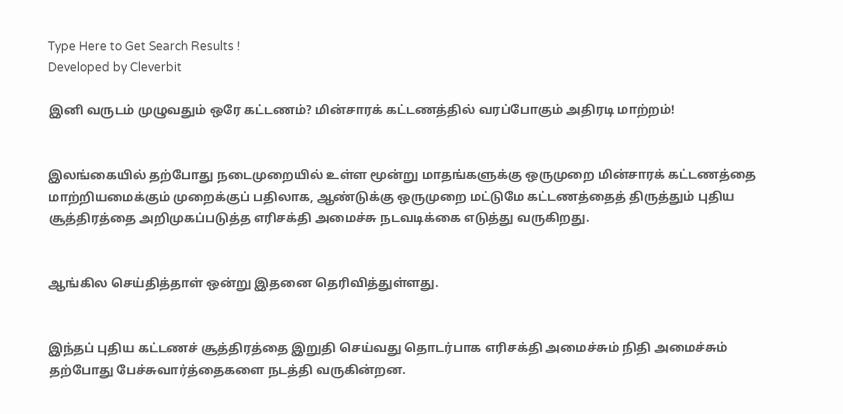Type Here to Get Search Results !
Developed by Cleverbit

இனி வருடம் முழுவதும் ஒரே கட்டணம்? மின்சாரக் கட்டணத்தில் வரப்போகும் அதிரடி மாற்றம்!


இலங்கையில் தற்போது நடைமுறையில் உள்ள மூன்று மாதங்களுக்கு ஒருமுறை மின்சாரக் கட்டணத்தை மாற்றியமைக்கும் முறைக்குப் பதிலாக, ஆண்டுக்கு ஒருமுறை மட்டுமே கட்டணத்தைத் திருத்தும் புதிய சூத்திரத்தை அறிமுகப்படுத்த எரிசக்தி அமைச்சு நடவடிக்கை எடுத்து வருகிறது.


ஆங்கில செய்தித்தாள் ஒன்று இதனை தெரிவித்துள்ளது.


இந்தப் புதிய கட்டணச் சூத்திரத்தை இறுதி செய்வது தொடர்பாக எரிசக்தி அமைச்சும் நிதி அமைச்சும் தற்போது பேச்சுவார்த்தைகளை நடத்தி வருகின்றன.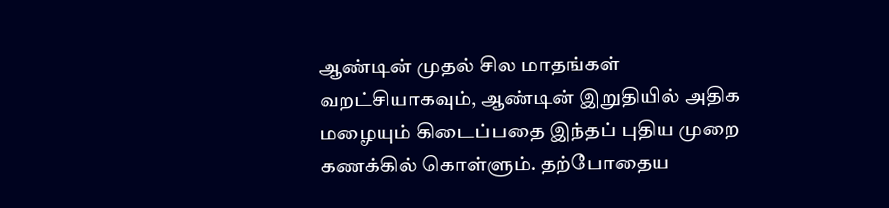ஆண்டின் முதல் சில மாதங்கள் வறட்சியாகவும், ஆண்டின் இறுதியில் அதிக மழையும் கிடைப்பதை இந்தப் புதிய முறை கணக்கில் கொள்ளும். தற்போதைய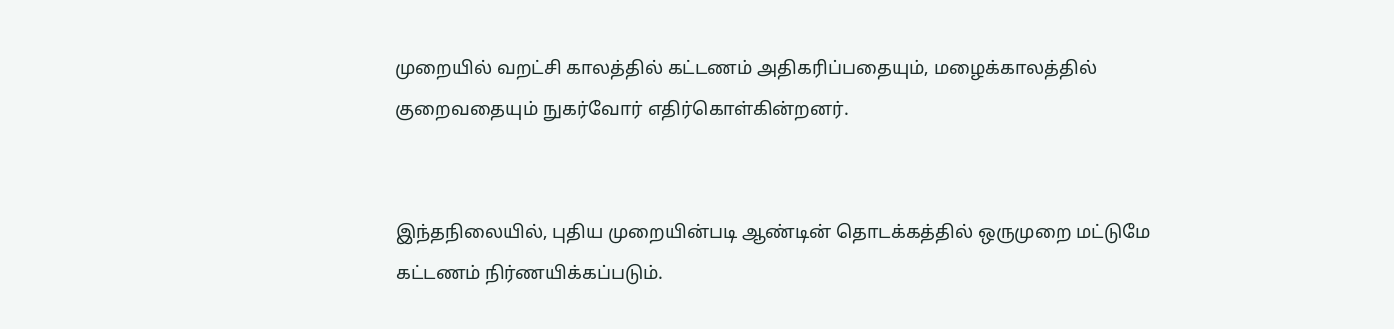முறையில் வறட்சி காலத்தில் கட்டணம் அதிகரிப்பதையும், மழைக்காலத்தில் குறைவதையும் நுகர்வோர் எதிர்கொள்கின்றனர்.


இந்தநிலையில், புதிய முறையின்படி ஆண்டின் தொடக்கத்தில் ஒருமுறை மட்டுமே கட்டணம் நிர்ணயிக்கப்படும்.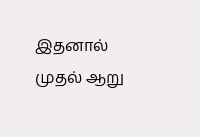இதனால் முதல் ஆறு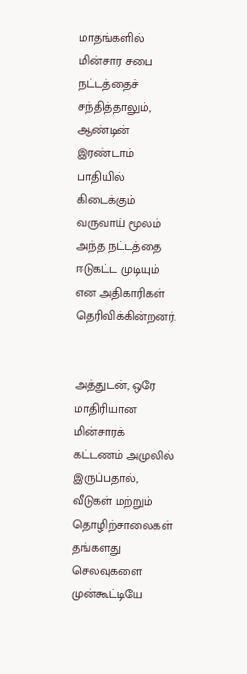மாதங்களில் மின்சார சபை நட்டத்தைச் சந்தித்தாலும், ஆண்டின் இரண்டாம் பாதியில் கிடைக்கும் வருவாய் மூலம் அந்த நட்டத்தை ஈடுகட்ட முடியும் என அதிகாரிகள் தெரிவிக்கின்றனர்.


அத்துடன், ஒரே மாதிரியான மின்சாரக் கட்டணம் அமுலில் இருப்பதால், வீடுகள் மற்றும் தொழிற்சாலைகள் தங்களது செலவுகளை முன்கூட்டியே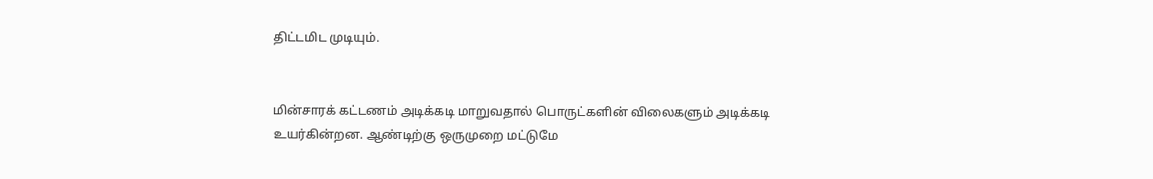திட்டமிட முடியும்.


மின்சாரக் கட்டணம் அடிக்கடி மாறுவதால் பொருட்களின் விலைகளும் அடிக்கடி உயர்கின்றன. ஆண்டிற்கு ஒருமுறை மட்டுமே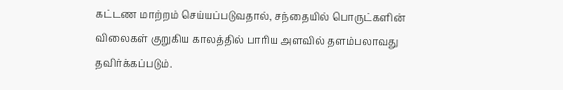கட்டண மாற்றம் செய்யப்படுவதால், சந்தையில் பொருட்களின் விலைகள் குறுகிய காலத்தில் பாரிய அளவில் தளம்பலாவது தவிர்க்கப்படும்.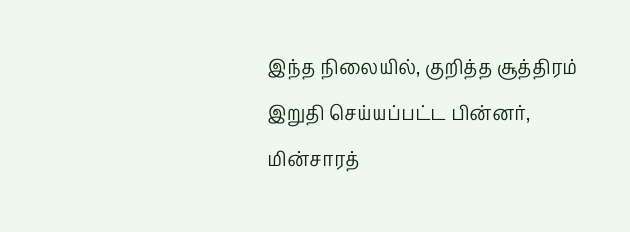இந்த நிலையில், குறித்த சூத்திரம் இறுதி செய்யப்பட்ட பின்னர், மின்சாரத்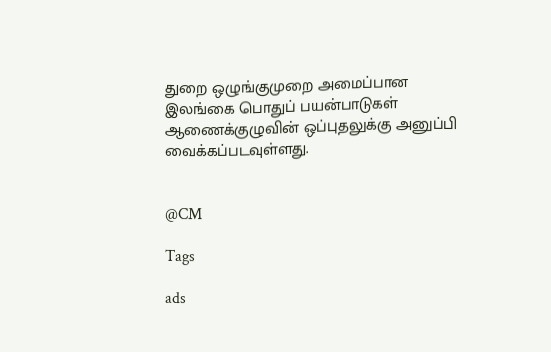துறை ஒழுங்குமுறை அமைப்பான இலங்கை பொதுப் பயன்பாடுகள் ஆணைக்குழுவின் ஒப்புதலுக்கு அனுப்பி வைக்கப்படவுள்ளது.


@CM

Tags

ads